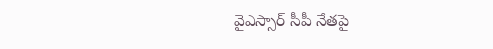వైఎస్సార్ సీపీ నేతపై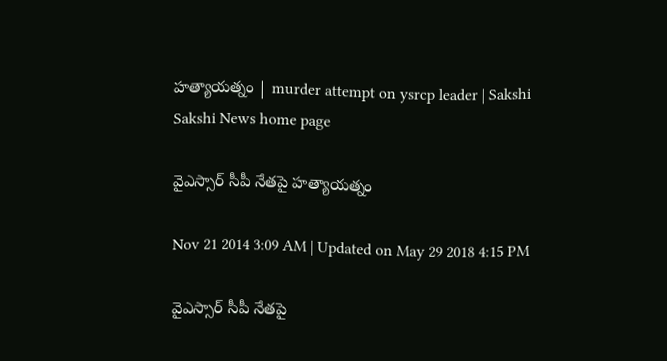హత్యాయత్నం | murder attempt on ysrcp leader | Sakshi
Sakshi News home page

వైఎస్సార్ సీపీ నేతపై హత్యాయత్నం

Nov 21 2014 3:09 AM | Updated on May 29 2018 4:15 PM

వైఎస్సార్ సీపీ నేతపై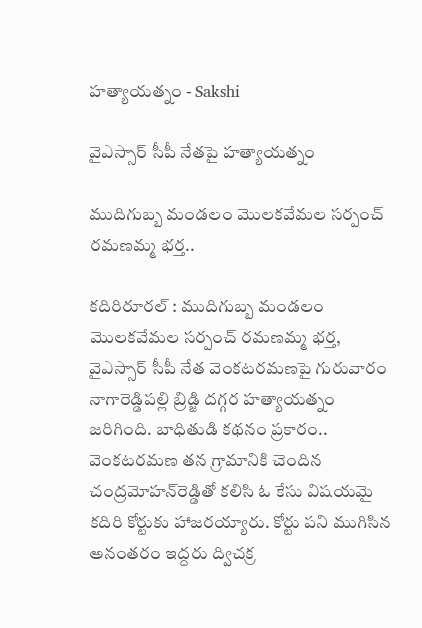హత్యాయత్నం - Sakshi

వైఎస్సార్ సీపీ నేతపై హత్యాయత్నం

ముదిగుబ్బ మండలం మొలకవేమల సర్పంచ్ రమణమ్మ భర్త..

కదిరిరూరల్ : ముదిగుబ్బ మండలం మొలకవేమల సర్పంచ్ రమణమ్మ భర్త, వైఎస్సార్ సీపీ నేత వెంకటరమణపై గురువారం నాగారెడ్డిపల్లి బ్రిడ్జి దగ్గర హత్యాయత్నం జరిగింది. బాధితుడి కథనం ప్రకారం.. వెంకటరమణ తన గ్రామానికి చెందిన చంద్రమోహన్‌రెడ్డితో కలిసి ఓ కేసు విషయమై కదిరి కోర్టుకు హాజరయ్యారు. కోర్టు పని ముగిసిన అనంతరం ఇద్దరు ద్విచక్ర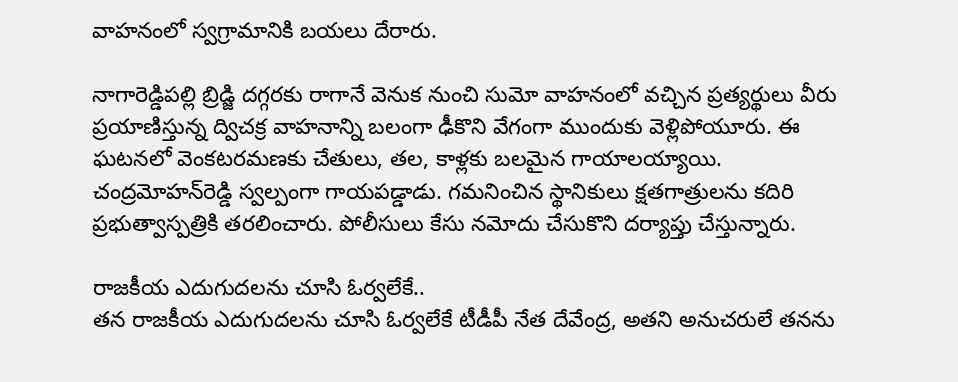వాహనంలో స్వగ్రామానికి బయలు దేరారు.

నాగారెడ్డిపల్లి బ్రిడ్జి దగ్గరకు రాగానే వెనుక నుంచి సుమో వాహనంలో వచ్చిన ప్రత్యర్థులు వీరు ప్రయాణిస్తున్న ద్విచక్ర వాహనాన్ని బలంగా ఢీకొని వేగంగా ముందుకు వెళ్లిపోయూరు. ఈ ఘటనలో వెంకటరమణకు చేతులు, తల, కాళ్లకు బలమైన గాయాలయ్యాయి. చంద్రమోహన్‌రెడ్డి స్వల్పంగా గాయపడ్డాడు. గమనించిన స్థానికులు క్షతగాత్రులను కదిరి ప్రభుత్వాస్పత్రికి తరలించారు. పోలీసులు కేసు నమోదు చేసుకొని దర్యాప్తు చేస్తున్నారు.

రాజకీయ ఎదుగుదలను చూసి ఓర్వలేకే..
తన రాజకీయ ఎదుగుదలను చూసి ఓర్వలేకే టీడీపీ నేత దేవేంద్ర, అతని అనుచరులే తనను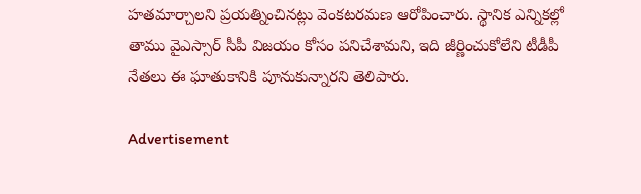హతమార్చాలని ప్రయత్నించినట్లు వెంకటరమణ ఆరోపించారు. స్థానిక ఎన్నికల్లో తాము వైఎస్సార్ సీపీ విజయం కోసం పనిచేశామని, ఇది జీర్ణించుకోలేని టీడీపీ నేతలు ఈ ఘాతుకానికి పూనుకున్నారని తెలిపారు.

Advertisement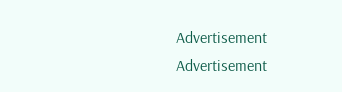Advertisement
Advertisement